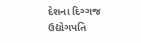દેશના દિગ્ગજ ઉદ્યોગપતિ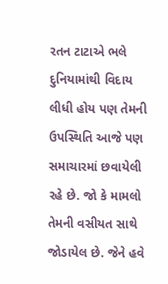રતન ટાટાએ ભલે દુનિયામાંથી વિદાય લીધી હોય પણ તેમની ઉપસ્થિતિ આજે પણ સમાચારમાં છવાયેલી રહે છે. જો કે મામલો તેમની વસીયત સાથે જોડાયેલ છે. જેને હવે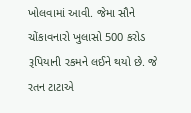ખોલવામાં આવી. જેમા સૌને ચોંકાવનારો ખુલાસો 500 કરોડ રૂપિયાની રકમને લઈને થયો છે. જે રતન ટાટાએ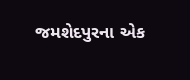જમશેદપુરના એક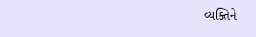વ્યક્તિને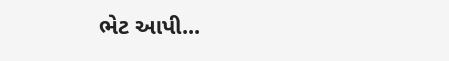ભેટ આપી...